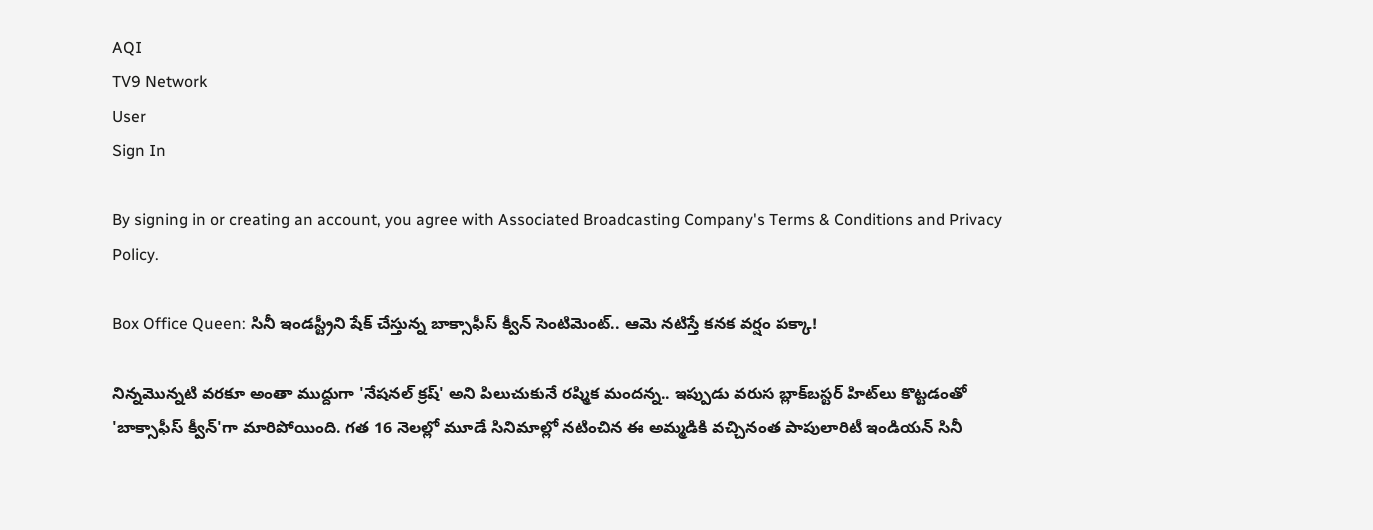AQI
TV9 Network
User
Sign In

By signing in or creating an account, you agree with Associated Broadcasting Company's Terms & Conditions and Privacy Policy.

Box Office Queen: సినీ ఇండస్ట్రీని షేక్‌ చేస్తున్న బాక్సాఫీస్‌ క్వీన్‌ సెంటిమెంట్.. ఆమె నటిస్తే కనక వర్షం పక్కా!

నిన్నమొన్నటి వరకూ అంతా ముద్దుగా 'నేషనల్ క్రష్' అని పిలుచుకునే రష్మిక మందన్న.. ఇప్పుడు వరుస బ్లాక్‌బస్టర్ హిట్‌లు కొట్టడంతో 'బాక్సాఫీస్ క్వీన్‌'గా మారిపోయింది. గత 16 నెలల్లో మూడే సినిమాల్లో నటించిన ఈ అమ్మడికి వచ్చినంత పాపులారిటీ ఇండియన్‌ సినీ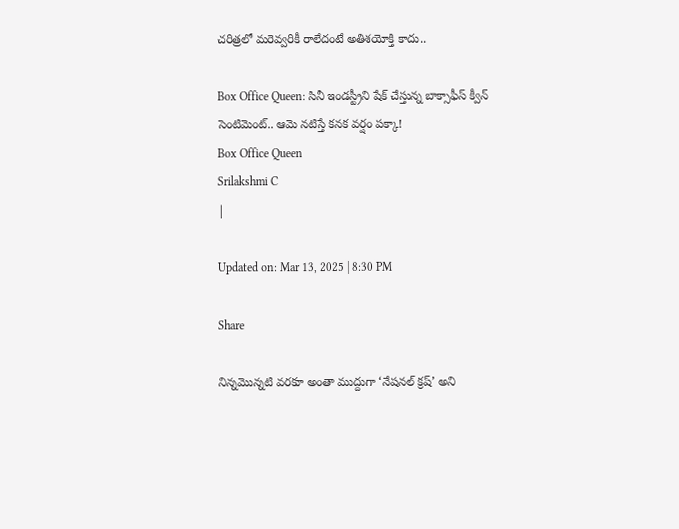చరిత్రలో మరెవ్వరికీ రాలేదంటే అతిశయోక్తి కాదు..

Box Office Queen: సినీ ఇండస్ట్రీని షేక్‌ చేస్తున్న బాక్సాఫీస్‌ క్వీన్‌ సెంటిమెంట్.. ఆమె నటిస్తే కనక వర్షం పక్కా!
Box Office Queen
Srilakshmi C
|

Updated on: Mar 13, 2025 | 8:30 PM

Share

నిన్నమొన్నటి వరకూ అంతా ముద్దుగా ‘నేషనల్ క్రష్’ అని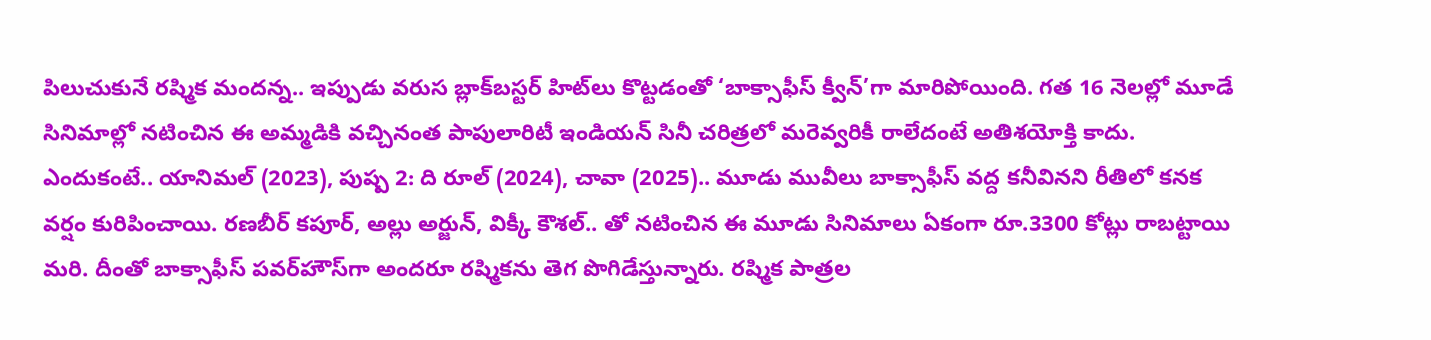పిలుచుకునే రష్మిక మందన్న.. ఇప్పుడు వరుస బ్లాక్‌బస్టర్ హిట్‌లు కొట్టడంతో ‘బాక్సాఫీస్ క్వీన్‌’గా మారిపోయింది. గత 16 నెలల్లో మూడే సినిమాల్లో నటించిన ఈ అమ్మడికి వచ్చినంత పాపులారిటీ ఇండియన్‌ సినీ చరిత్రలో మరెవ్వరికీ రాలేదంటే అతిశయోక్తి కాదు. ఎందుకంటే.. యానిమల్ (2023), పుష్ప 2: ది రూల్ (2024), చావా (2025).. మూడు మువీలు బాక్సాఫీస్‌ వద్ద కనీవినని రీతిలో కనక వర్షం కురిపించాయి. రణబీర్ కపూర్, అల్లు అర్జున్, విక్కీ కౌశల్‌.. తో నటించిన ఈ మూడు సినిమాలు ఏకంగా రూ.3300 కోట్లు రాబట్టాయి మరి. దీంతో బాక్సాఫీస్ పవర్‌హౌస్‌గా అందరూ రష్మికను తెగ పొగిడేస్తున్నారు. రష్మిక పాత్రల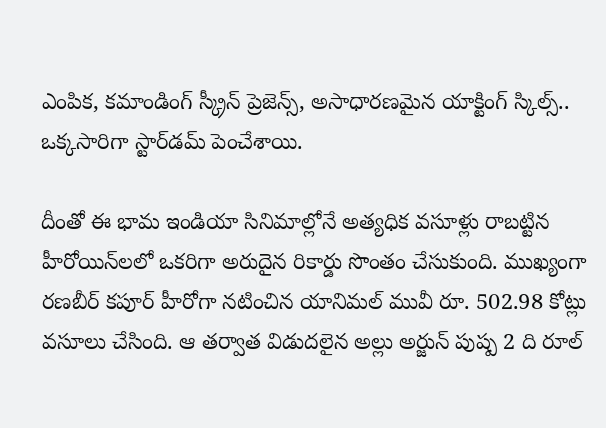ఎంపిక, కమాండింగ్ స్క్రీన్ ప్రెజెన్స్, అసాధారణమైన యాక్టింగ్‌ స్కిల్స్.. ఒక్కసారిగా స్టార్‌డమ్‌ పెంచేశాయి.

దీంతో ఈ భామ ఇండియా సినిమాల్లోనే అత్యధిక వసూళ్లు రాబట్టిన హీరోయిన్‌లలో ఒకరిగా అరుదైన రికార్డు సొంతం చేసుకుంది. ముఖ్యంగా రణబీర్ కపూర్ హీరోగా నటించిన యానిమల్ మువీ రూ. 502.98 కోట్లు వసూలు చేసింది. ఆ తర్వాత విడుదలైన అల్లు అర్జున్ పుష్ప 2 ది రూల్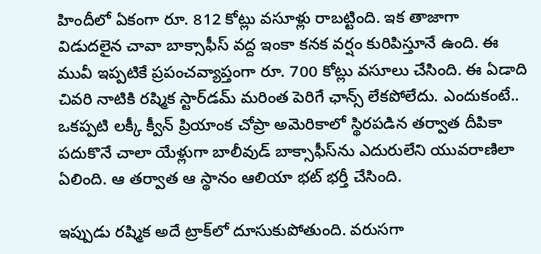హిందీలో ఏకంగా రూ. 812 కోట్లు వసూళ్లు రాబట్టింది. ఇక తాజాగా విడుదలైన చావా బాక్సాఫీస్ వద్ద ఇంకా కనక వర్షం కురిపిస్తూనే ఉంది. ఈ మువీ ఇప్పటికే ప్రపంచవ్యాప్తంగా రూ. 700 కోట్లు వసూలు చేసింది. ఈ ఏడాది చివరి నాటికి రష్మిక స్టార్‌డమ్‌ మరింత పెరిగే ఛాన్స్‌ లేకపోలేదు. ఎందుకంటే.. ఒకప్పటి లక్కీ క్వీన్‌ ప్రియాంక చోప్రా అమెరికాలో స్థిరపడిన తర్వాత దీపికా పదుకొనే చాలా యేళ్లుగా బాలీవుడ్ బాక్సాఫీస్‌ను ఎదురులేని యువరాణిలా ఏలింది. ఆ తర్వాత ఆ స్థానం ఆలియా భట్ భర్తీ చేసింది.

ఇప్పుడు రష్మిక అదే ట్రాక్‌లో దూసుకుపోతుంది. వరుసగా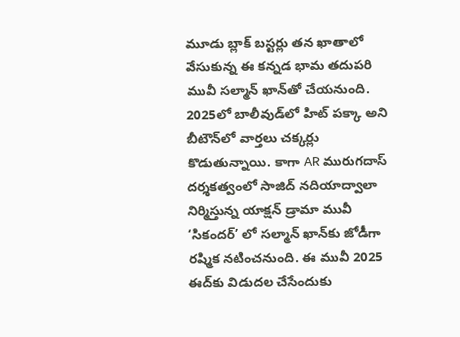మూడు బ్లాక్ బస్టర్లు తన ఖాతాలో వేసుకున్న ఈ కన్నడ భామ తదుపరి మువీ సల్మాన్ ఖాన్‌తో చేయనుంది. 2025లో బాలీవుడ్‌లో హిట్ పక్కా అని బీటౌన్‌లో వార్తలు చక్కర్లు కొడుతున్నాయి. కాగా AR మురుగదాస్ దర్శకత్వంలో సాజిద్ నదియాద్వాలా నిర్మిస్తున్న యాక్షన్ డ్రామా మువీ ‘సికందర్‌’ లో సల్మాన్ ఖాన్‌కు జోడీగా రష్మిక నటించనుంది. ఈ మువీ 2025 ఈద్‌కు విడుదల చేసేందుకు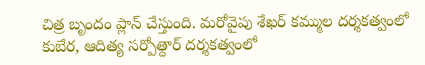చిత్ర బృందం ప్లాన్‌ చేస్తుంది. మరోవైపు శేఖర్ కమ్ముల దర్శకత్వంలో కుబేర, ఆదిత్య సర్పోత్దార్ దర్శకత్వంలో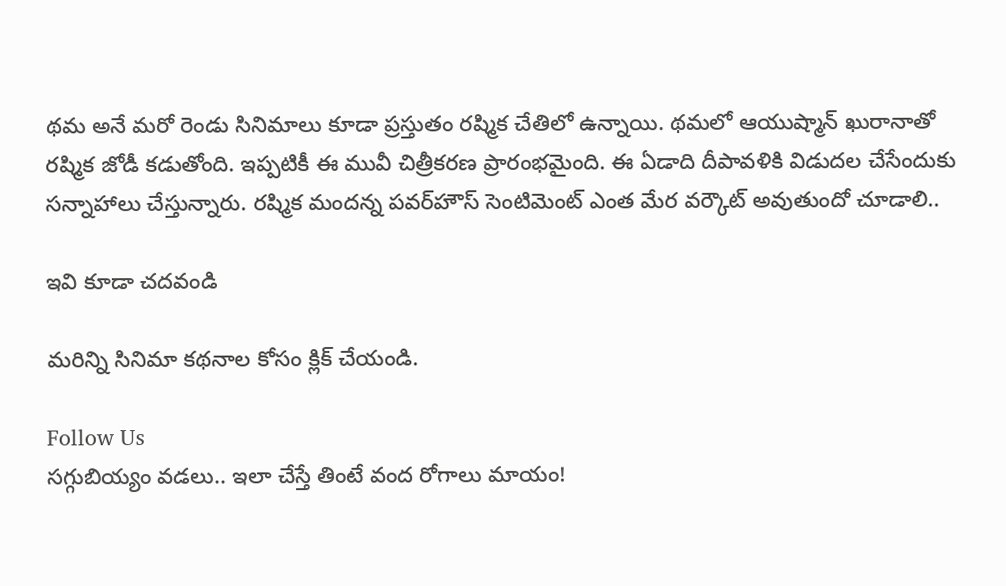థమ అనే మరో రెండు సినిమాలు కూడా ప్రస్తుతం రష్మిక చేతిలో ఉన్నాయి. థమలో ఆయుష్మాన్ ఖురానాతో రష్మిక జోడీ కడుతోంది. ఇప్పటికీ ఈ మువీ చిత్రీకరణ ప్రారంభమైంది. ఈ ఏడాది దీపావళికి విడుదల చేసేందుకు సన్నాహాలు చేస్తున్నారు. రష్మిక మందన్న పవర్‌హౌస్ సెంటిమెంట్ ఎంత మేర వర్కౌట్ అవుతుందో చూడాలి..

ఇవి కూడా చదవండి

మరిన్ని సినిమా కథనాల కోసం క్లిక్‌ చేయండి.

Follow Us
సగ్గుబియ్యం వడలు.. ఇలా చేస్తే తింటే వంద రోగాలు మాయం!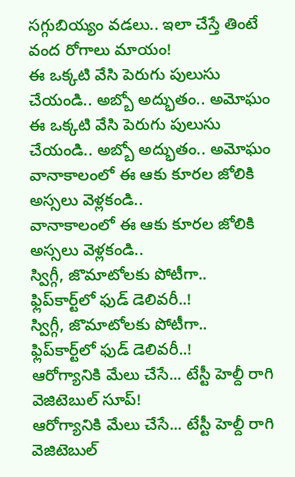సగ్గుబియ్యం వడలు.. ఇలా చేస్తే తింటే వంద రోగాలు మాయం!
ఈ ఒక్కటి వేసి పెరుగు పులుసు చేయండి.. అబ్బో అద్భుతం.. అమోఘం
ఈ ఒక్కటి వేసి పెరుగు పులుసు చేయండి.. అబ్బో అద్భుతం.. అమోఘం
వానాకాలంలో ఈ ఆకు కూరల జోలికి అస్సలు వెళ్లకండి..
వానాకాలంలో ఈ ఆకు కూరల జోలికి అస్సలు వెళ్లకండి..
స్విగ్గీ, జొమాటోలకు పోటీగా.. ఫ్లిప్‌కార్ట్‌లో ఫుడ్ డెలివరీ..!
స్విగ్గీ, జొమాటోలకు పోటీగా.. ఫ్లిప్‌కార్ట్‌లో ఫుడ్ డెలివరీ..!
ఆరోగ్యానికి మేలు చేసే... టేస్టీ హెల్దీ రాగి వెజిటెబుల్ సూప్!
ఆరోగ్యానికి మేలు చేసే... టేస్టీ హెల్దీ రాగి వెజిటెబుల్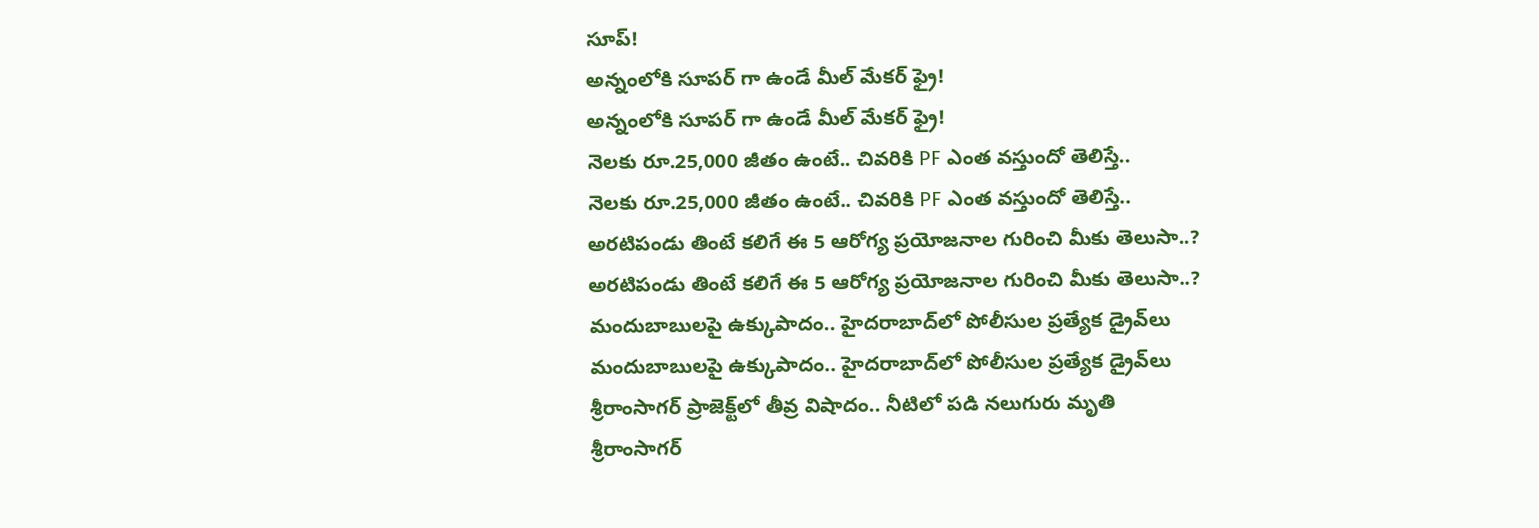సూప్!
అన్నంలోకి సూపర్ గా ఉండే మీల్ మేకర్ ఫ్రై!
అన్నంలోకి సూపర్ గా ఉండే మీల్ మేకర్ ఫ్రై!
నెలకు రూ.25,000 జీతం ఉంటే.. చివరికి PF ఎంత వస్తుందో తెలిస్తే..
నెలకు రూ.25,000 జీతం ఉంటే.. చివరికి PF ఎంత వస్తుందో తెలిస్తే..
అరటిపండు తింటే కలిగే ఈ 5 ఆరోగ్య ప్రయోజనాల గురించి మీకు తెలుసా..?
అరటిపండు తింటే కలిగే ఈ 5 ఆరోగ్య ప్రయోజనాల గురించి మీకు తెలుసా..?
మందుబాబులపై ఉక్కుపాదం.. హైదరాబాద్‌లో పోలీసుల ప్రత్యేక డ్రైవ్‌లు
మందుబాబులపై ఉక్కుపాదం.. హైదరాబాద్‌లో పోలీసుల ప్రత్యేక డ్రైవ్‌లు
శ్రీరాంసాగర్ ప్రాజెక్ట్‌లో తీవ్ర విషాదం.. నీటిలో పడి నలుగురు మృతి
శ్రీరాంసాగర్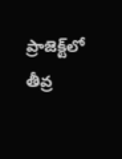ప్రాజెక్ట్‌లో తీవ్ర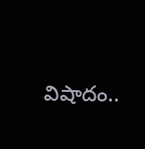విషాదం..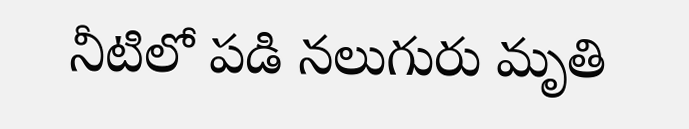నీటిలో పడి నలుగురు మృతి